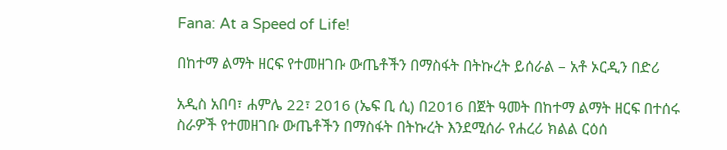Fana: At a Speed of Life!

በከተማ ልማት ዘርፍ የተመዘገቡ ውጤቶችን በማስፋት በትኩረት ይሰራል – አቶ ኦርዲን በድሪ

አዲስ አበባ፣ ሐምሌ 22፣ 2016 (ኤፍ ቢ ሲ) በ2016 በጀት ዓመት በከተማ ልማት ዘርፍ በተሰሩ ስራዎች የተመዘገቡ ውጤቶችን በማስፋት በትኩረት እንደሚሰራ የሐረሪ ክልል ርዕሰ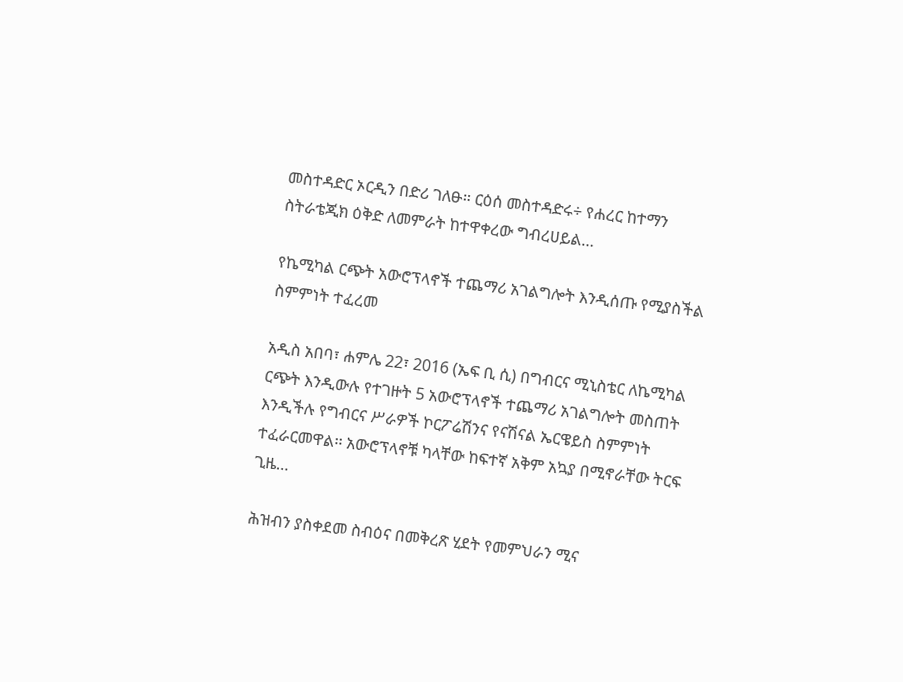መስተዳድር ኦርዲን በድሪ ገለፁ። ርዕሰ መስተዳድሩ÷ የሐረር ከተማን ስትራቴጂክ ዕቅድ ለመምራት ከተዋቀረው ግብረሀይል…

የኬሚካል ርጭት አውሮፕላኖች ተጨማሪ አገልግሎት እንዲሰጡ የሚያስችል ስምምነት ተፈረመ

አዲስ አበባ፣ ሐምሌ 22፣ 2016 (ኤፍ ቢ ሲ) በግብርና ሚኒስቴር ለኬሚካል ርጭት እንዲውሉ የተገዙት 5 አውሮፕላኖች ተጨማሪ አገልግሎት መስጠት እንዲችሉ የግብርና ሥራዎች ኮርፖሬሽንና የናሽናል ኤርዌይስ ስምምነት ተፈራርመዋል፡፡ አውሮፕላኖቹ ካላቸው ከፍተኛ አቅም አኳያ በሚኖራቸው ትርፍ ጊዜ…

ሕዝብን ያስቀደመ ስብዕና በመቅረጽ ሂደት የመምህራን ሚና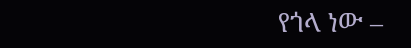የጎላ ነው –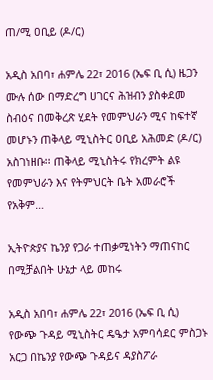ጠ/ሚ ዐቢይ (ዶ/ር)

አዲስ አበባ፣ ሐምሌ 22፣ 2016 (ኤፍ ቢ ሲ) ዜጋን ሙሉ ሰው በማድረግ ሀገርና ሕዝብን ያስቀደመ ስብዕና በመቅረጽ ሂደት የመምህራን ሚና ከፍተኛ መሆኑን ጠቅላይ ሚኒስትር ዐቢይ አሕመድ (ዶ/ር) አስገነዘቡ፡፡ ጠቅላይ ሚኒስትሩ የክረምት ልዩ የመምህራን እና የትምህርት ቤት አመራሮች የአቅም…

ኢትዮጵያና ኬንያ የጋራ ተጠቃሚነትን ማጠናከር በሚቻልበት ሁኔታ ላይ መከሩ

አዲስ አበባ፣ ሐምሌ 22፣ 2016 (ኤፍ ቢ ሲ) የውጭ ጉዳይ ሚኒስትር ዴዔታ አምባሳደር ምስጋኑ አርጋ በኬንያ የውጭ ጉዳይና ዳያስፖራ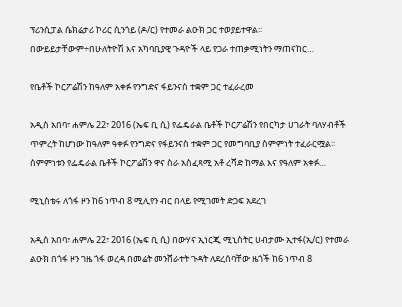ፕሪንሲፓል ሴክሬታሪ ኮሪር ሲንጎይ (ዶ/ር) የተመራ ልዑክ ጋር ተወያይተዋል፡፡ በውይይታቸውም÷በሁለትዮሽ እና አካባቢያዊ ጉዳዮች ላይ የጋራ ተጠቃሚነትን ማጠናከር…

የቤቶች ኮርፖሬሽን ከዓለም አቀፉ የንግድና ፋይንናስ ተቋም ጋር ተፈራረመ

አዲስ አበባ፣ ሐምሌ 22፣ 2016 (ኤፍ ቢ ሲ) የፌዴራል ቤቶች ኮርፖሬሽን የበርካታ ሀገራት ባለሃብቶች ጥምረት ከሆነው ከዓለም ዓቀፉ የንግድና የፋይንናስ ተቋም ጋር የመግባቢያ ስምምነት ተፈራርሟል፡፡ ስምምነቱን የፌዴራል ቤቶች ኮርፖሬሽን ዋና ስራ አስፈጻሚ አቶ ረሻድ ከማል እና የዓለም አቀፉ…

ሚኒስቴሩ ለጎፋ ዞን ከ6 ነጥብ 8 ሚሊየን ብር በላይ የሚገመት ድጋፍ አደረገ

አዲስ አበባ፣ ሐምሌ 22፣ 2016 (ኤፍ ቢ ሲ) በውሃና ኢነርጂ ሚኒስትር ሀብታሙ ኢተፋ(ኢ/ር) የተመራ ልዑክ በጎፋ ዞን ገዜ ጎፋ ወረዳ በመሬት መንሸራተት ጉዳት ለደረሰባቸው ዜጎች ከ6 ነጥብ 8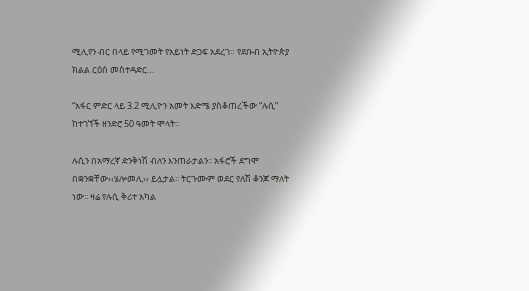ሚሊየን ብር በላይ የሚገመት የአይነት ድጋፍ አደረገ። የደቡብ ኢትዮጵያ ክልል ርዕሰ መስተዳድር…

“አፋር ምድር ላይ 3.2 ሚሊዮን አመት እድሜ ያስቆጠረችው “ሉሲ” ከተገኘች ዘንድሮ 50 ዓመት ሞላት፡፡

ሉሲን በአማረኛ ድንቅነሽ ብለን እንጠራታልን፡፡ አፋሮች ደግሞ በቋንቋቸው‹‹ሄሎመሊ›› ይሏታል፡፡ ትርጉሙም ወደር የለሽ ቆንጆ ማለት ነው፡፡ ዛሬ የሉሲ ቅሪተ አካል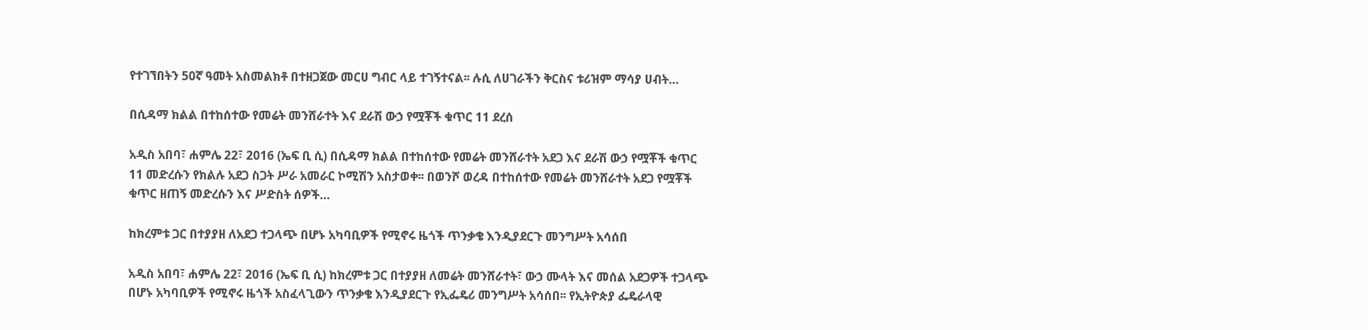የተገኘበትን 50ኛ ዓመት አስመልክቶ በተዘጋጀው መርሀ ግብር ላይ ተገኝተናል፡፡ ሉሲ ለሀገራችን ቅርስና ቱሪዝም ማሳያ ሀብት…

በሲዳማ ክልል በተከሰተው የመሬት መንሸራተት እና ደራሽ ውኃ የሟቾች ቁጥር 11 ደረሰ

አዲስ አበባ፣ ሐምሌ 22፣ 2016 (ኤፍ ቢ ሲ) በሲዳማ ክልል በተከሰተው የመሬት መንሸራተት አደጋ እና ደራሽ ውኃ የሟቾች ቁጥር 11 መድረሱን የክልሉ አደጋ ስጋት ሥራ አመራር ኮሚሽን አስታወቀ፡፡ በወንሾ ወረዳ በተከሰተው የመሬት መንሸራተት አደጋ የሟቾች ቁጥር ዘጠኝ መድረሱን እና ሥድስት ሰዎች…

ከክረምቱ ጋር በተያያዘ ለአደጋ ተጋላጭ በሆኑ አካባቢዎች የሚኖሩ ዜጎች ጥንቃቄ እንዲያደርጉ መንግሥት አሳሰበ

አዲስ አበባ፣ ሐምሌ 22፣ 2016 (ኤፍ ቢ ሲ) ከክረምቱ ጋር በተያያዘ ለመሬት መንሸራተት፣ ውኃ ሙላት እና መሰል አደጋዎች ተጋላጭ በሆኑ አካባቢዎች የሚኖሩ ዜጎች አስፈላጊውን ጥንቃቄ እንዲያደርጉ የኢፌዴሪ መንግሥት አሳሰበ፡፡ የኢትዮጵያ ፌዴራላዊ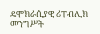ዴሞክራሲያዊ ሪፐብሊክ መንግሥት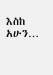እስከ አሁን…